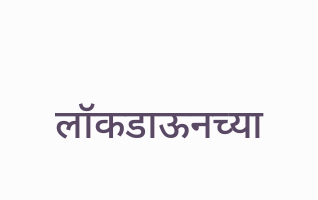लॉकडाऊनच्या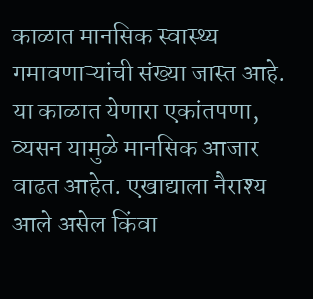काळात मानसिक स्वास्थ्य गमावणाऱ्यांची संख्या जास्त आहे. या काळात येणारा एकांतपणा, व्यसन यामुळे मानसिक आजार वाढत आहेत. एखाद्याला नैराश्य आले असेल किंवा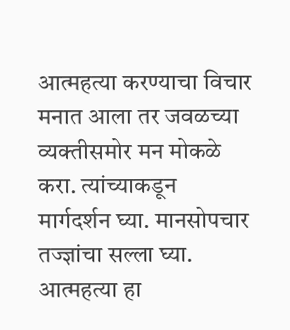आत्महत्या करण्याचा विचार मनात आला तर जवळच्या व्यक्तीसमोर मन मोकळे करा. त्यांच्याकडून मार्गदर्शन घ्या. मानसोपचार तज्ज्ञांचा सल्ला घ्या. आत्महत्या हा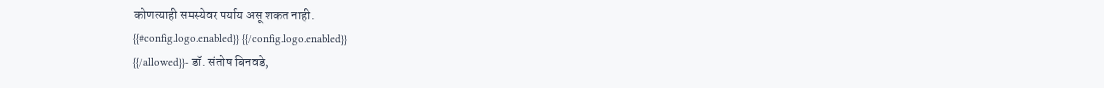कोणत्याही समस्येवर पर्याय असू शकत नाही.
{{#config.logo.enabled}} {{/config.logo.enabled}}
{{/allowed}}- डॉ. संतोष बिनवडे,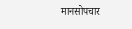मानसोपचार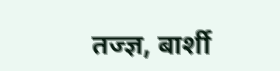तज्ज्ञ, बार्शी